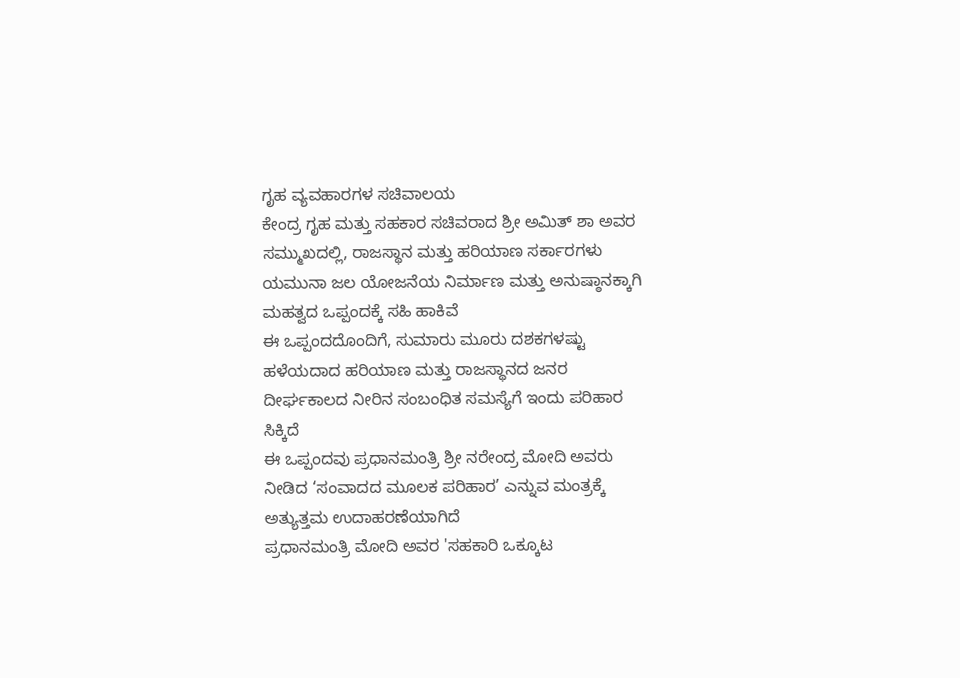ಗೃಹ ವ್ಯವಹಾರಗಳ ಸಚಿವಾಲಯ
ಕೇಂದ್ರ ಗೃಹ ಮತ್ತು ಸಹಕಾರ ಸಚಿವರಾದ ಶ್ರೀ ಅಮಿತ್ ಶಾ ಅವರ ಸಮ್ಮುಖದಲ್ಲಿ, ರಾಜಸ್ಥಾನ ಮತ್ತು ಹರಿಯಾಣ ಸರ್ಕಾರಗಳು ಯಮುನಾ ಜಲ ಯೋಜನೆಯ ನಿರ್ಮಾಣ ಮತ್ತು ಅನುಷ್ಠಾನಕ್ಕಾಗಿ ಮಹತ್ವದ ಒಪ್ಪಂದಕ್ಕೆ ಸಹಿ ಹಾಕಿವೆ
ಈ ಒಪ್ಪಂದದೊಂದಿಗೆ, ಸುಮಾರು ಮೂರು ದಶಕಗಳಷ್ಟು ಹಳೆಯದಾದ ಹರಿಯಾಣ ಮತ್ತು ರಾಜಸ್ಥಾನದ ಜನರ ದೀರ್ಘಕಾಲದ ನೀರಿನ ಸಂಬಂಧಿತ ಸಮಸ್ಯೆಗೆ ಇಂದು ಪರಿಹಾರ ಸಿಕ್ಕಿದೆ
ಈ ಒಪ್ಪಂದವು ಪ್ರಧಾನಮಂತ್ರಿ ಶ್ರೀ ನರೇಂದ್ರ ಮೋದಿ ಅವರು ನೀಡಿದ ‘ಸಂವಾದದ ಮೂಲಕ ಪರಿಹಾರ’ ಎನ್ನುವ ಮಂತ್ರಕ್ಕೆ ಅತ್ಯುತ್ತಮ ಉದಾಹರಣೆಯಾಗಿದೆ
ಪ್ರಧಾನಮಂತ್ರಿ ಮೋದಿ ಅವರ 'ಸಹಕಾರಿ ಒಕ್ಕೂಟ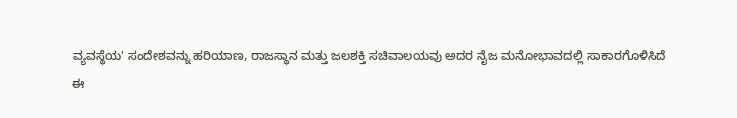ವ್ಯವಸ್ಥೆಯ' ಸಂದೇಶವನ್ನು ಹರಿಯಾಣ, ರಾಜಸ್ಥಾನ ಮತ್ತು ಜಲಶಕ್ತಿ ಸಚಿವಾಲಯವು ಅದರ ನೈಜ ಮನೋಭಾವದಲ್ಲಿ ಸಾಕಾರಗೊಳಿಸಿದೆ
ಈ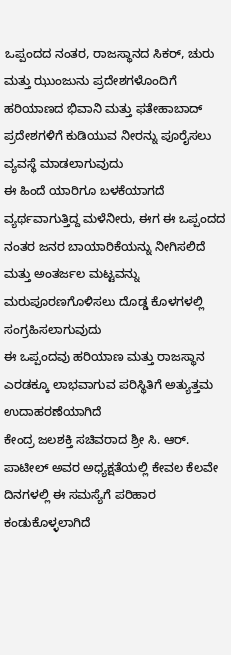ಒಪ್ಪಂದದ ನಂತರ, ರಾಜಸ್ಥಾನದ ಸಿಕರ್, ಚುರು ಮತ್ತು ಝುಂಜುನು ಪ್ರದೇಶಗಳೊಂದಿಗೆ ಹರಿಯಾಣದ ಭಿವಾನಿ ಮತ್ತು ಫತೇಹಾಬಾದ್ ಪ್ರದೇಶಗಳಿಗೆ ಕುಡಿಯುವ ನೀರನ್ನು ಪೂರೈಸಲು ವ್ಯವಸ್ಥೆ ಮಾಡಲಾಗುವುದು
ಈ ಹಿಂದೆ ಯಾರಿಗೂ ಬಳಕೆಯಾಗದೆ ವ್ಯರ್ಥವಾಗುತ್ತಿದ್ದ ಮಳೆನೀರು, ಈಗ ಈ ಒಪ್ಪಂದದ ನಂತರ ಜನರ ಬಾಯಾರಿಕೆಯನ್ನು ನೀಗಿಸಲಿದೆ ಮತ್ತು ಅಂತರ್ಜಲ ಮಟ್ಟವನ್ನು ಮರುಪೂರಣಗೊಳಿಸಲು ದೊಡ್ಡ ಕೊಳಗಳಲ್ಲಿ ಸಂಗ್ರಹಿಸಲಾಗುವುದು
ಈ ಒಪ್ಪಂದವು ಹರಿಯಾಣ ಮತ್ತು ರಾಜಸ್ಥಾನ ಎರಡಕ್ಕೂ ಲಾಭವಾಗುವ ಪರಿಸ್ಥಿತಿಗೆ ಅತ್ಯುತ್ತಮ ಉದಾಹರಣೆಯಾಗಿದೆ
ಕೇಂದ್ರ ಜಲಶಕ್ತಿ ಸಚಿವರಾದ ಶ್ರೀ ಸಿ. ಆರ್. ಪಾಟೀಲ್ ಅವರ ಅಧ್ಯಕ್ಷತೆಯಲ್ಲಿ ಕೇವಲ ಕೆಲವೇ ದಿನಗಳಲ್ಲಿ ಈ ಸಮಸ್ಯೆಗೆ ಪರಿಹಾರ ಕಂಡುಕೊಳ್ಳಲಾಗಿದೆ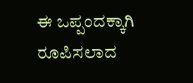ಈ ಒಪ್ಪಂದಕ್ಕಾಗಿ ರೂಪಿಸಲಾದ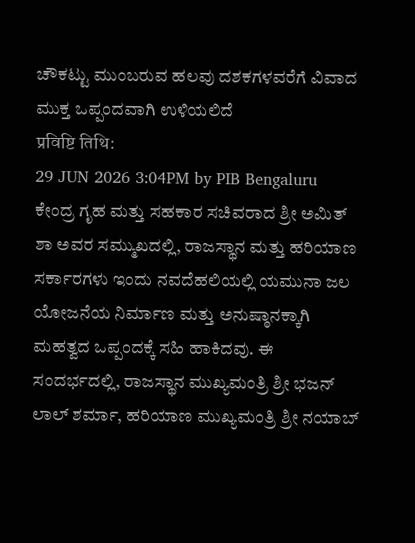ಚೌಕಟ್ಟು ಮುಂಬರುವ ಹಲವು ದಶಕಗಳವರೆಗೆ ವಿವಾದ ಮುಕ್ತ ಒಪ್ಪಂದವಾಗಿ ಉಳಿಯಲಿದೆ
प्रविष्टि तिथि:
29 JUN 2026 3:04PM by PIB Bengaluru
ಕೇಂದ್ರ ಗೃಹ ಮತ್ತು ಸಹಕಾರ ಸಚಿವರಾದ ಶ್ರೀ ಅಮಿತ್ ಶಾ ಅವರ ಸಮ್ಮುಖದಲ್ಲಿ, ರಾಜಸ್ಥಾನ ಮತ್ತು ಹರಿಯಾಣ ಸರ್ಕಾರಗಳು ಇಂದು ನವದೆಹಲಿಯಲ್ಲಿ ಯಮುನಾ ಜಲ ಯೋಜನೆಯ ನಿರ್ಮಾಣ ಮತ್ತು ಅನುಷ್ಠಾನಕ್ಕಾಗಿ ಮಹತ್ವದ ಒಪ್ಪಂದಕ್ಕೆ ಸಹಿ ಹಾಕಿದವು. ಈ ಸಂದರ್ಭದಲ್ಲಿ, ರಾಜಸ್ಥಾನ ಮುಖ್ಯಮಂತ್ರಿ ಶ್ರೀ ಭಜನ್ ಲಾಲ್ ಶರ್ಮಾ, ಹರಿಯಾಣ ಮುಖ್ಯಮಂತ್ರಿ ಶ್ರೀ ನಯಾಬ್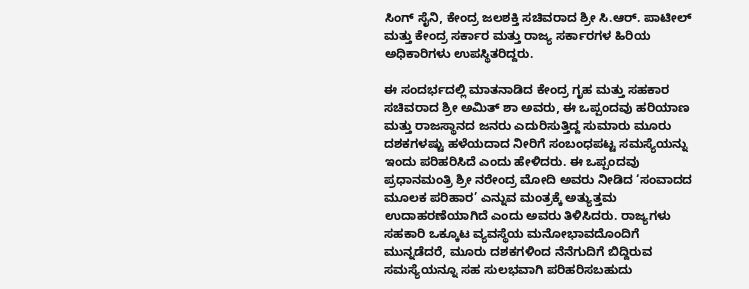ಸಿಂಗ್ ಸೈನಿ, ಕೇಂದ್ರ ಜಲಶಕ್ತಿ ಸಚಿವರಾದ ಶ್ರೀ ಸಿ.ಆರ್. ಪಾಟೀಲ್ ಮತ್ತು ಕೇಂದ್ರ ಸರ್ಕಾರ ಮತ್ತು ರಾಜ್ಯ ಸರ್ಕಾರಗಳ ಹಿರಿಯ ಅಧಿಕಾರಿಗಳು ಉಪಸ್ಥಿತರಿದ್ದರು.

ಈ ಸಂದರ್ಭದಲ್ಲಿ ಮಾತನಾಡಿದ ಕೇಂದ್ರ ಗೃಹ ಮತ್ತು ಸಹಕಾರ ಸಚಿವರಾದ ಶ್ರೀ ಅಮಿತ್ ಶಾ ಅವರು, ಈ ಒಪ್ಪಂದವು ಹರಿಯಾಣ ಮತ್ತು ರಾಜಸ್ಥಾನದ ಜನರು ಎದುರಿಸುತ್ತಿದ್ದ ಸುಮಾರು ಮೂರು ದಶಕಗಳಷ್ಟು ಹಳೆಯದಾದ ನೀರಿಗೆ ಸಂಬಂಧಪಟ್ಟ ಸಮಸ್ಯೆಯನ್ನು ಇಂದು ಪರಿಹರಿಸಿದೆ ಎಂದು ಹೇಳಿದರು. ಈ ಒಪ್ಪಂದವು ಪ್ರಧಾನಮಂತ್ರಿ ಶ್ರೀ ನರೇಂದ್ರ ಮೋದಿ ಅವರು ನೀಡಿದ ‘ಸಂವಾದದ ಮೂಲಕ ಪರಿಹಾರ’ ಎನ್ನುವ ಮಂತ್ರಕ್ಕೆ ಅತ್ಯುತ್ತಮ ಉದಾಹರಣೆಯಾಗಿದೆ ಎಂದು ಅವರು ತಿಳಿಸಿದರು. ರಾಜ್ಯಗಳು ಸಹಕಾರಿ ಒಕ್ಕೂಟ ವ್ಯವಸ್ಥೆಯ ಮನೋಭಾವದೊಂದಿಗೆ ಮುನ್ನಡೆದರೆ, ಮೂರು ದಶಕಗಳಿಂದ ನೆನೆಗುದಿಗೆ ಬಿದ್ದಿರುವ ಸಮಸ್ಯೆಯನ್ನೂ ಸಹ ಸುಲಭವಾಗಿ ಪರಿಹರಿಸಬಹುದು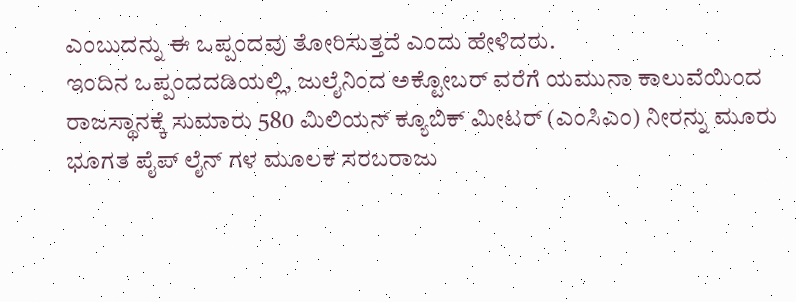ಎಂಬುದನ್ನು ಈ ಒಪ್ಪಂದವು ತೋರಿಸುತ್ತದೆ ಎಂದು ಹೇಳಿದರು.
ಇಂದಿನ ಒಪ್ಪಂದದಡಿಯಲ್ಲಿ, ಜುಲೈನಿಂದ ಅಕ್ಟೋಬರ್ ವರೆಗೆ ಯಮುನಾ ಕಾಲುವೆಯಿಂದ ರಾಜಸ್ಥಾನಕ್ಕೆ ಸುಮಾರು 580 ಮಿಲಿಯನ್ ಕ್ಯೂಬಿಕ್ ಮೀಟರ್ (ಎಂಸಿಎಂ) ನೀರನ್ನು ಮೂರು ಭೂಗತ ಪೈಪ್ ಲೈನ್ ಗಳ ಮೂಲಕ ಸರಬರಾಜು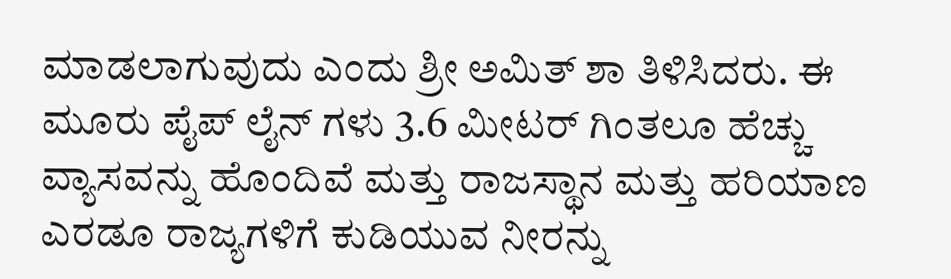ಮಾಡಲಾಗುವುದು ಎಂದು ಶ್ರೀ ಅಮಿತ್ ಶಾ ತಿಳಿಸಿದರು. ಈ ಮೂರು ಪೈಪ್ ಲೈನ್ ಗಳು 3.6 ಮೀಟರ್ ಗಿಂತಲೂ ಹೆಚ್ಚು ವ್ಯಾಸವನ್ನು ಹೊಂದಿವೆ ಮತ್ತು ರಾಜಸ್ಥಾನ ಮತ್ತು ಹರಿಯಾಣ ಎರಡೂ ರಾಜ್ಯಗಳಿಗೆ ಕುಡಿಯುವ ನೀರನ್ನು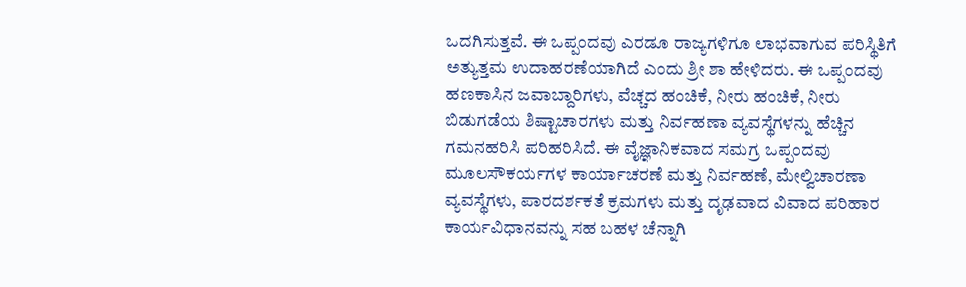ಒದಗಿಸುತ್ತವೆ. ಈ ಒಪ್ಪಂದವು ಎರಡೂ ರಾಜ್ಯಗಳಿಗೂ ಲಾಭವಾಗುವ ಪರಿಸ್ಥಿತಿಗೆ ಅತ್ಯುತ್ತಮ ಉದಾಹರಣೆಯಾಗಿದೆ ಎಂದು ಶ್ರೀ ಶಾ ಹೇಳಿದರು. ಈ ಒಪ್ಪಂದವು ಹಣಕಾಸಿನ ಜವಾಬ್ದಾರಿಗಳು, ವೆಚ್ಚದ ಹಂಚಿಕೆ, ನೀರು ಹಂಚಿಕೆ, ನೀರು ಬಿಡುಗಡೆಯ ಶಿಷ್ಟಾಚಾರಗಳು ಮತ್ತು ನಿರ್ವಹಣಾ ವ್ಯವಸ್ಥೆಗಳನ್ನು ಹೆಚ್ಚಿನ ಗಮನಹರಿಸಿ ಪರಿಹರಿಸಿದೆ. ಈ ವೈಜ್ಞಾನಿಕವಾದ ಸಮಗ್ರ ಒಪ್ಪಂದವು ಮೂಲಸೌಕರ್ಯಗಳ ಕಾರ್ಯಾಚರಣೆ ಮತ್ತು ನಿರ್ವಹಣೆ, ಮೇಲ್ವಿಚಾರಣಾ ವ್ಯವಸ್ಥೆಗಳು, ಪಾರದರ್ಶಕತೆ ಕ್ರಮಗಳು ಮತ್ತು ದೃಢವಾದ ವಿವಾದ ಪರಿಹಾರ ಕಾರ್ಯವಿಧಾನವನ್ನು ಸಹ ಬಹಳ ಚೆನ್ನಾಗಿ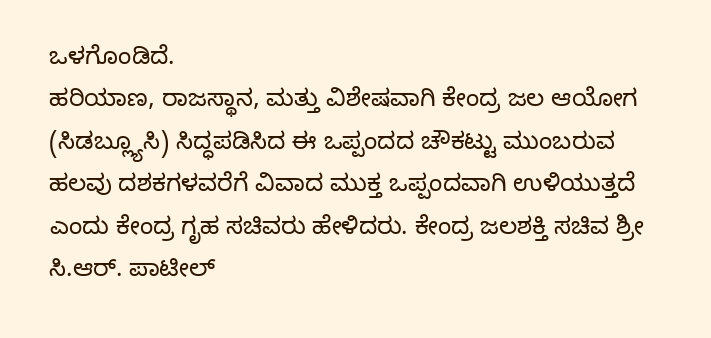ಒಳಗೊಂಡಿದೆ.
ಹರಿಯಾಣ, ರಾಜಸ್ಥಾನ, ಮತ್ತು ವಿಶೇಷವಾಗಿ ಕೇಂದ್ರ ಜಲ ಆಯೋಗ (ಸಿಡಬ್ಲ್ಯೂಸಿ) ಸಿದ್ಧಪಡಿಸಿದ ಈ ಒಪ್ಪಂದದ ಚೌಕಟ್ಟು ಮುಂಬರುವ ಹಲವು ದಶಕಗಳವರೆಗೆ ವಿವಾದ ಮುಕ್ತ ಒಪ್ಪಂದವಾಗಿ ಉಳಿಯುತ್ತದೆ ಎಂದು ಕೇಂದ್ರ ಗೃಹ ಸಚಿವರು ಹೇಳಿದರು. ಕೇಂದ್ರ ಜಲಶಕ್ತಿ ಸಚಿವ ಶ್ರೀ ಸಿ.ಆರ್. ಪಾಟೀಲ್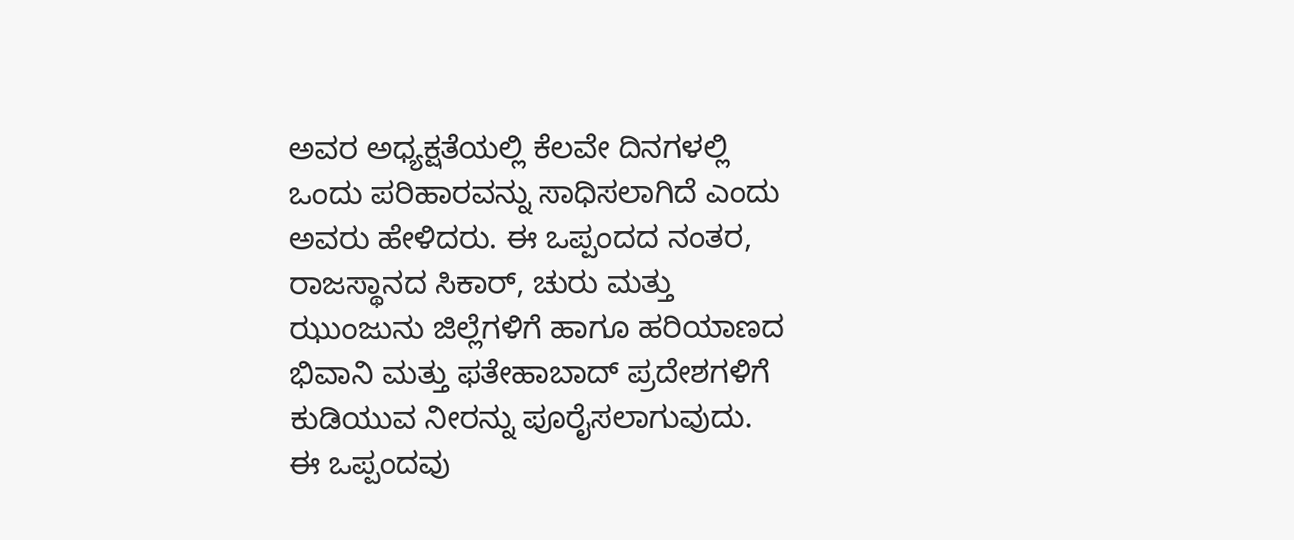ಅವರ ಅಧ್ಯಕ್ಷತೆಯಲ್ಲಿ ಕೆಲವೇ ದಿನಗಳಲ್ಲಿ ಒಂದು ಪರಿಹಾರವನ್ನು ಸಾಧಿಸಲಾಗಿದೆ ಎಂದು ಅವರು ಹೇಳಿದರು. ಈ ಒಪ್ಪಂದದ ನಂತರ, ರಾಜಸ್ಥಾನದ ಸಿಕಾರ್, ಚುರು ಮತ್ತು ಝುಂಜುನು ಜಿಲ್ಲೆಗಳಿಗೆ ಹಾಗೂ ಹರಿಯಾಣದ ಭಿವಾನಿ ಮತ್ತು ಫತೇಹಾಬಾದ್ ಪ್ರದೇಶಗಳಿಗೆ ಕುಡಿಯುವ ನೀರನ್ನು ಪೂರೈಸಲಾಗುವುದು.
ಈ ಒಪ್ಪಂದವು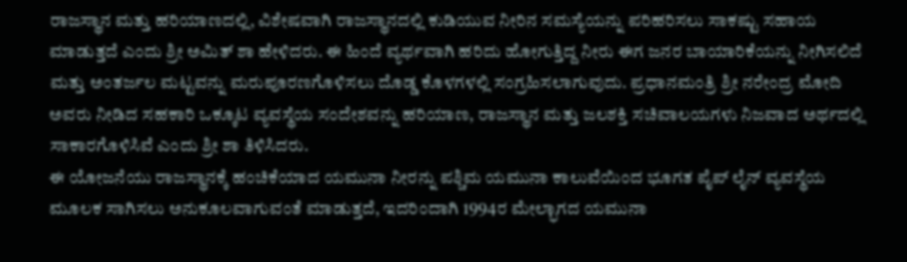ರಾಜಸ್ಥಾನ ಮತ್ತು ಹರಿಯಾಣದಲ್ಲಿ, ವಿಶೇಷವಾಗಿ ರಾಜಸ್ಥಾನದಲ್ಲಿ ಕುಡಿಯುವ ನೀರಿನ ಸಮಸ್ಯೆಯನ್ನು ಪರಿಹರಿಸಲು ಸಾಕಷ್ಟು ಸಹಾಯ ಮಾಡುತ್ತದೆ ಎಂದು ಶ್ರೀ ಅಮಿತ್ ಶಾ ಹೇಳಿದರು. ಈ ಹಿಂದೆ ವ್ಯರ್ಥವಾಗಿ ಹರಿದು ಹೋಗುತ್ತಿದ್ದ ನೀರು ಈಗ ಜನರ ಬಾಯಾರಿಕೆಯನ್ನು ನೀಗಿಸಲಿದೆ ಮತ್ತು ಅಂತರ್ಜಲ ಮಟ್ಟವನ್ನು ಮರುಪೂರಣಗೊಳಿಸಲು ದೊಡ್ಡ ಕೊಳಗಳಲ್ಲಿ ಸಂಗ್ರಹಿಸಲಾಗುವುದು. ಪ್ರಧಾನಮಂತ್ರಿ ಶ್ರೀ ನರೇಂದ್ರ ಮೋದಿ ಅವರು ನೀಡಿದ ಸಹಕಾರಿ ಒಕ್ಕೂಟ ವ್ಯವಸ್ಥೆಯ ಸಂದೇಶವನ್ನು ಹರಿಯಾಣ, ರಾಜಸ್ಥಾನ ಮತ್ತು ಜಲಶಕ್ತಿ ಸಚಿವಾಲಯಗಳು ನಿಜವಾದ ಅರ್ಥದಲ್ಲಿ ಸಾಕಾರಗೊಳಿಸಿವೆ ಎಂದು ಶ್ರೀ ಶಾ ತಿಳಿಸಿದರು.
ಈ ಯೋಜನೆಯು ರಾಜಸ್ಥಾನಕ್ಕೆ ಹಂಚಿಕೆಯಾದ ಯಮುನಾ ನೀರನ್ನು ಪಶ್ಚಿಮ ಯಮುನಾ ಕಾಲುವೆಯಿಂದ ಭೂಗತ ಪೈಪ್ ಲೈನ್ ವ್ಯವಸ್ಥೆಯ ಮೂಲಕ ಸಾಗಿಸಲು ಅನುಕೂಲವಾಗುವಂತೆ ಮಾಡುತ್ತದೆ, ಇದರಿಂದಾಗಿ 1994ರ ಮೇಲ್ಭಾಗದ ಯಮುನಾ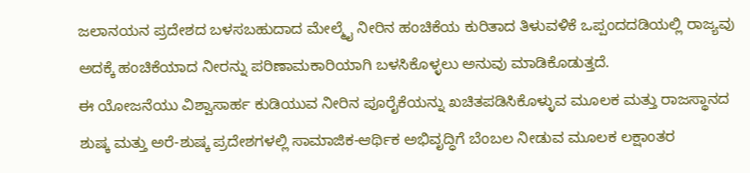ಜಲಾನಯನ ಪ್ರದೇಶದ ಬಳಸಬಹುದಾದ ಮೇಲ್ಮೈ ನೀರಿನ ಹಂಚಿಕೆಯ ಕುರಿತಾದ ತಿಳುವಳಿಕೆ ಒಪ್ಪಂದದಡಿಯಲ್ಲಿ ರಾಜ್ಯವು ಅದಕ್ಕೆ ಹಂಚಿಕೆಯಾದ ನೀರನ್ನು ಪರಿಣಾಮಕಾರಿಯಾಗಿ ಬಳಸಿಕೊಳ್ಳಲು ಅನುವು ಮಾಡಿಕೊಡುತ್ತದೆ.
ಈ ಯೋಜನೆಯು ವಿಶ್ವಾಸಾರ್ಹ ಕುಡಿಯುವ ನೀರಿನ ಪೂರೈಕೆಯನ್ನು ಖಚಿತಪಡಿಸಿಕೊಳ್ಳುವ ಮೂಲಕ ಮತ್ತು ರಾಜಸ್ಥಾನದ ಶುಷ್ಕ ಮತ್ತು ಅರೆ-ಶುಷ್ಕ ಪ್ರದೇಶಗಳಲ್ಲಿ ಸಾಮಾಜಿಕ-ಆರ್ಥಿಕ ಅಭಿವೃದ್ಧಿಗೆ ಬೆಂಬಲ ನೀಡುವ ಮೂಲಕ ಲಕ್ಷಾಂತರ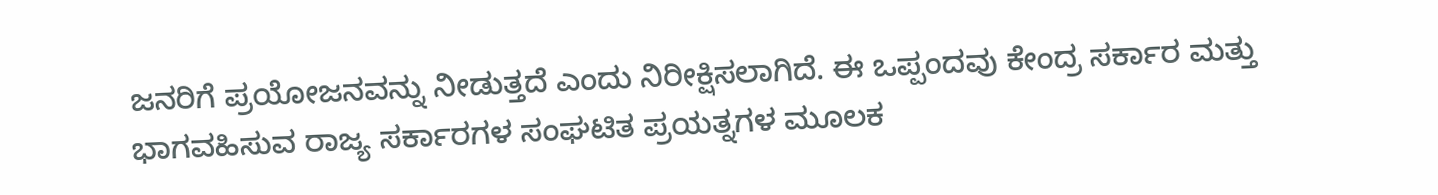ಜನರಿಗೆ ಪ್ರಯೋಜನವನ್ನು ನೀಡುತ್ತದೆ ಎಂದು ನಿರೀಕ್ಷಿಸಲಾಗಿದೆ. ಈ ಒಪ್ಪಂದವು ಕೇಂದ್ರ ಸರ್ಕಾರ ಮತ್ತು ಭಾಗವಹಿಸುವ ರಾಜ್ಯ ಸರ್ಕಾರಗಳ ಸಂಘಟಿತ ಪ್ರಯತ್ನಗಳ ಮೂಲಕ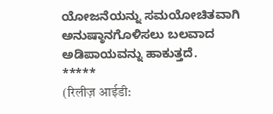ಯೋಜನೆಯನ್ನು ಸಮಯೋಚಿತವಾಗಿ ಅನುಷ್ಠಾನಗೊಳಿಸಲು ಬಲವಾದ ಅಡಿಪಾಯವನ್ನು ಹಾಕುತ್ತದೆ.
*****
(रिलीज़ आईडी: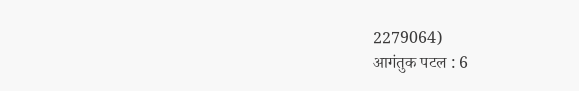2279064)
आगंतुक पटल : 6